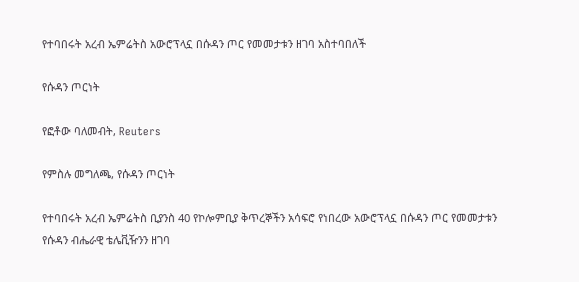የተባበሩት አረብ ኤምሬትስ አውሮፕላኗ በሱዳን ጦር የመመታቱን ዘገባ አስተባበለች

የሱዳን ጦርነት

የፎቶው ባለመብት, Reuters

የምስሉ መግለጫ, የሱዳን ጦርነት

የተባበሩት አረብ ኤምሬትስ ቢያንስ 40 የኮሎምቢያ ቅጥረኞችን አሳፍሮ የነበረው አውሮፕላኗ በሱዳን ጦር የመመታቱን የሱዳን ብሔራዊ ቴሌቪዥንን ዘገባ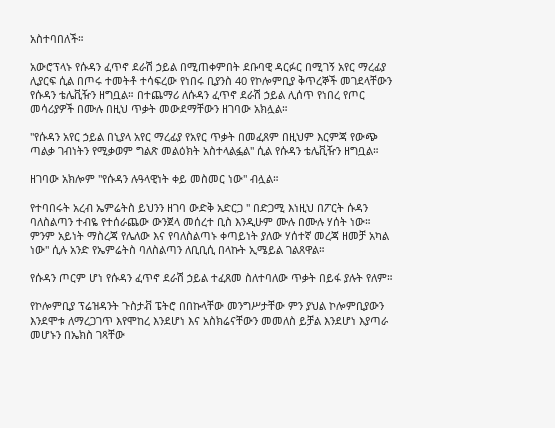አስተባበለች።

አውሮፕላኑ የሱዳን ፈጥኖ ደራሽ ኃይል በሚጠቀምበት ደቡባዊ ዳርፉር በሚገኝ አየር ማረፊያ ሊያርፍ ሲል በጦሩ ተመትቶ ተሳፍረው የነበሩ ቢያንስ 40 የኮሎምቢያ ቅጥረኞች መገደላቸውን የሱዳን ቴሌቪዥን ዘግቧል። በተጨማሪ ለሱዳን ፈጥኖ ደራሽ ኃይል ሊሰጥ የነበረ የጦር መሳሪያዎች በሙሉ በዚህ ጥቃት መውደማቸውን ዘገባው አክሏል።

"የሱዳን አየር ኃይል በኒያላ አየር ማረፊያ የአየር ጥቃት በመፈጸም በዚህም እርምጃ የውጭ ጣልቃ ገብነትን የሚቃወም ግልጽ መልዕክት አስተላልፏል" ሲል የሱዳን ቴሌቪዥን ዘግቧል።

ዘገባው አክሎም "የሱዳን ሉዓላዊነት ቀይ መስመር ነው" ብሏል።

የተባበሩት አረብ ኤምሬትስ ይህንን ዘገባ ውድቅ አድርጋ " በድጋሚ እነዚህ በፖርት ሱዳን ባለስልጣን ተብዬ የተሰራጨው ውንጀላ መሰረተ ቢስ እንዲሁም ሙሉ በሙሉ ሃሰት ነው። ምንም አይነት ማስረጃ የሌለው እና የባለስልጣኑ ቀጣይነት ያለው ሃሰተኛ መረጃ ዘመቻ አካል ነው" ሲሉ አንድ የኤምሬትስ ባለስልጣን ለቢቢሲ በላኩት ኢሜይል ገልጸዋል።

የሱዳን ጦርም ሆነ የሱዳን ፈጥኖ ደራሽ ኃይል ተፈጸመ ስለተባለው ጥቃት በይፋ ያሉት የለም።

የኮሎምቢያ ፕሬዝዳንት ጉስታቭ ፔትሮ በበኩላቸው መንግሥታቸው ምን ያህል ኮሎምቢያውን እንደሞቱ ለማረጋገጥ እየሞከረ እንደሆነ እና አስክሬናቸውን መመለስ ይቻል እንደሆነ እያጣራ መሆኑን በኤክስ ገጻቸው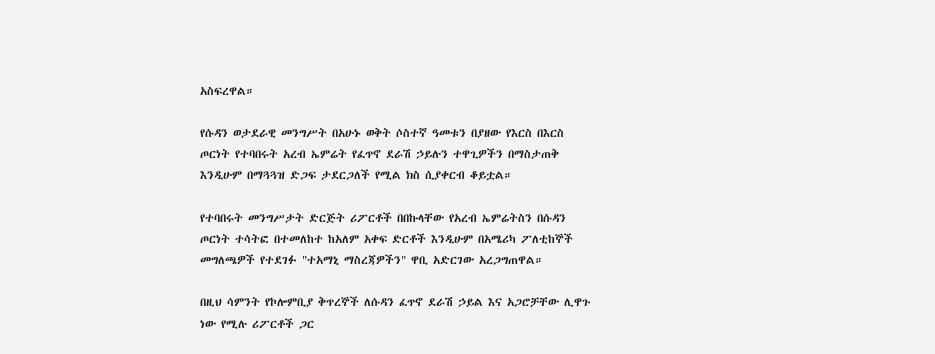አስፍረዋል።

የሱዳን ወታደራዊ መንግሥት በአሁኑ ወቅት ሶስተኛ ዓመቱን በያዘው የእርስ በእርስ ጦርነት የተባበሩት አረብ ኤምሬት የፈጥኖ ደራሽ ኃይሉን ተዋጊዎችን በማስታጠቅ እንዲሁም በማጓጓዝ ድጋፍ ታደርጋለች የሚል ክስ ሲያቀርብ ቆይቷል።

የተባበሩት መንግሥታት ድርጅት ሪፖርቶች በበኩላቸው የአረብ ኤምሬትስን በሱዳን ጦርነት ተሳትፎ በተመለከተ ከአለም አቀፍ ድርቶች እንዲሁም በአሜሪካ ፖለቲከኞች መግለጫዎች የተደገፉ "ተአማኒ ማስረጃዎችን" ዋቢ አድርገው አረጋግጠዋል።

በዚህ ሳምንት የኮሎምቢያ ቅጥረኞች ለሱዳን ፈጥኖ ደራሽ ኃይል እና አጋሮቻቸው ሊዋጉ ነው የሚሉ ሪፖርቶች ጋር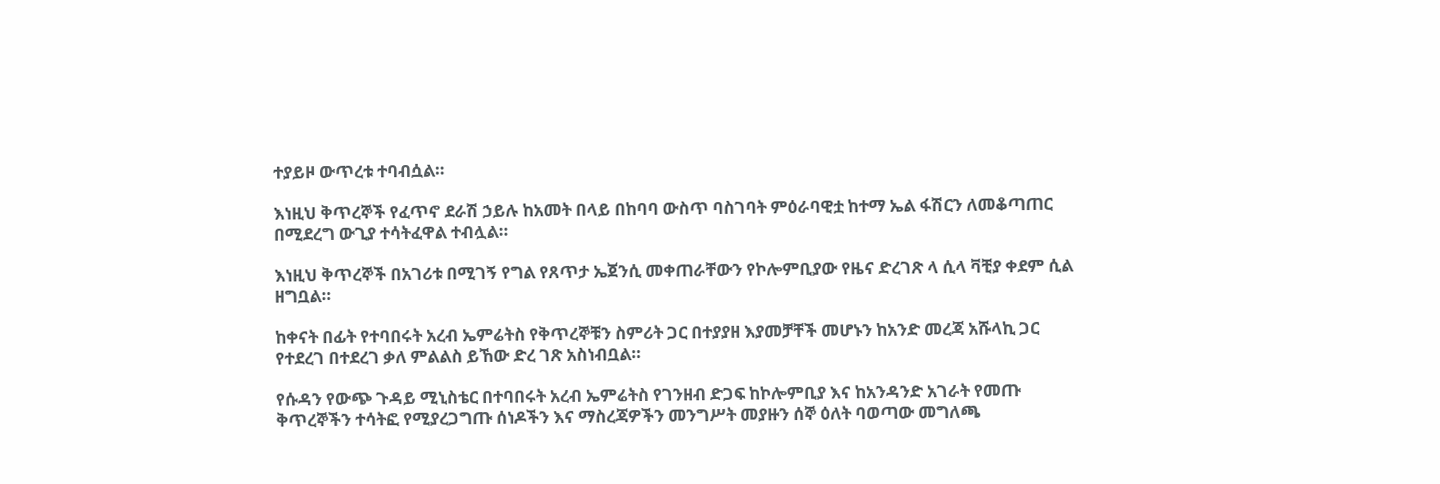ተያይዞ ውጥረቱ ተባብሷል።

እነዚህ ቅጥረኞች የፈጥኖ ደራሽ ኃይሉ ከአመት በላይ በከባባ ውስጥ ባስገባት ምዕራባዊቷ ከተማ ኤል ፋሽርን ለመቆጣጠር በሚደረግ ውጊያ ተሳትፈዋል ተብሏል።

እነዚህ ቅጥረኞች በአገሪቱ በሚገኝ የግል የጸጥታ ኤጀንሲ መቀጠራቸውን የኮሎምቢያው የዜና ድረገጽ ላ ሲላ ቫቺያ ቀደም ሲል ዘግቧል።

ከቀናት በፊት የተባበሩት አረብ ኤምሬትስ የቅጥረኞቹን ስምሪት ጋር በተያያዘ እያመቻቸች መሆኑን ከአንድ መረጃ አሹላኪ ጋር የተደረገ በተደረገ ቃለ ምልልስ ይኸው ድረ ገጽ አስነብቧል።

የሱዳን የውጭ ጉዳይ ሚኒስቴር በተባበሩት አረብ ኤምሬትስ የገንዘብ ድጋፍ ከኮሎምቢያ እና ከአንዳንድ አገራት የመጡ ቅጥረኞችን ተሳትፎ የሚያረጋግጡ ሰነዶችን እና ማስረጃዎችን መንግሥት መያዙን ሰኞ ዕለት ባወጣው መግለጫ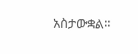አስታውቋል።